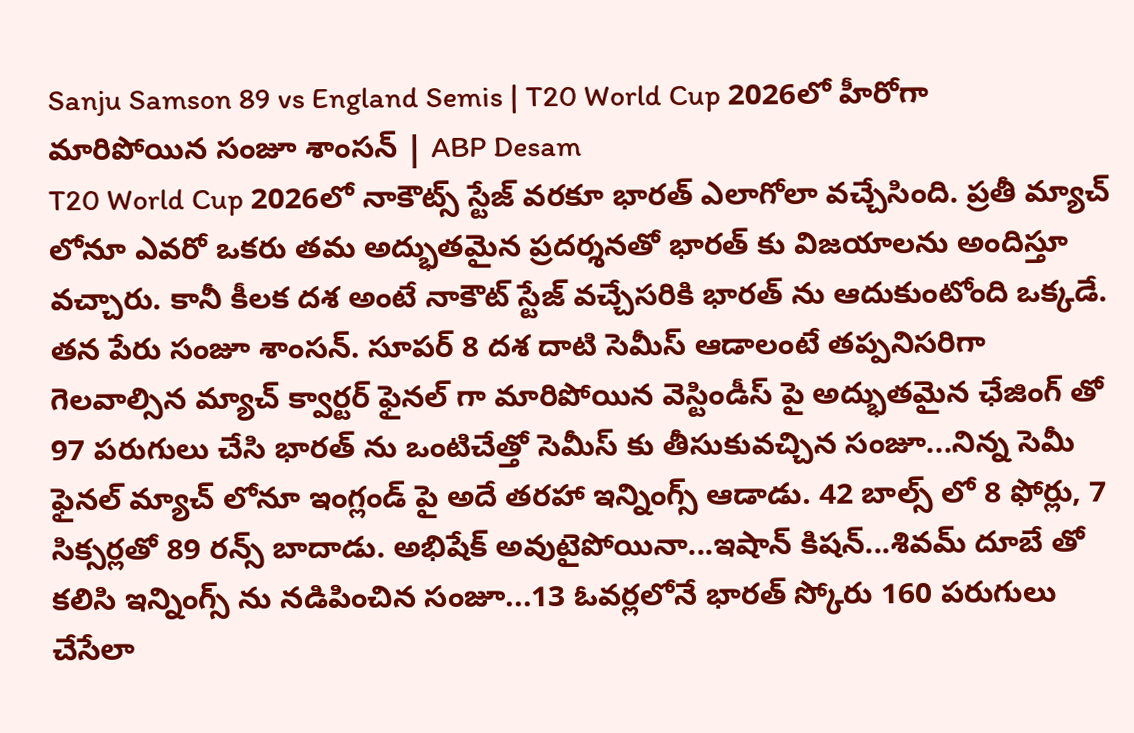Sanju Samson 89 vs England Semis | T20 World Cup 2026లో హీరోగా మారిపోయిన సంజూ శాంసన్ | ABP Desam
T20 World Cup 2026లో నాకౌట్స్ స్టేజ్ వరకూ భారత్ ఎలాగోలా వచ్చేసింది. ప్రతీ మ్యాచ్ లోనూ ఎవరో ఒకరు తమ అద్భుతమైన ప్రదర్శనతో భారత్ కు విజయాలను అందిస్తూ వచ్చారు. కానీ కీలక దశ అంటే నాకౌట్ స్టేజ్ వచ్చేసరికి భారత్ ను ఆదుకుంటోంది ఒక్కడే. తన పేరు సంజూ శాంసన్. సూపర్ 8 దశ దాటి సెమీస్ ఆడాలంటే తప్పనిసరిగా గెలవాల్సిన మ్యాచ్ క్వార్టర్ ఫైనల్ గా మారిపోయిన వెస్టిండీస్ పై అద్భుతమైన ఛేజింగ్ తో 97 పరుగులు చేసి భారత్ ను ఒంటిచేత్తో సెమీస్ కు తీసుకువచ్చిన సంజూ...నిన్న సెమీ ఫైనల్ మ్యాచ్ లోనూ ఇంగ్లండ్ పై అదే తరహా ఇన్నింగ్స్ ఆడాడు. 42 బాల్స్ లో 8 ఫోర్లు, 7 సిక్సర్లతో 89 రన్స్ బాదాడు. అభిషేక్ అవుటైపోయినా...ఇషాన్ కిషన్...శివమ్ దూబే తో కలిసి ఇన్నింగ్స్ ను నడిపించిన సంజూ...13 ఓవర్లలోనే భారత్ స్కోరు 160 పరుగులు చేసేలా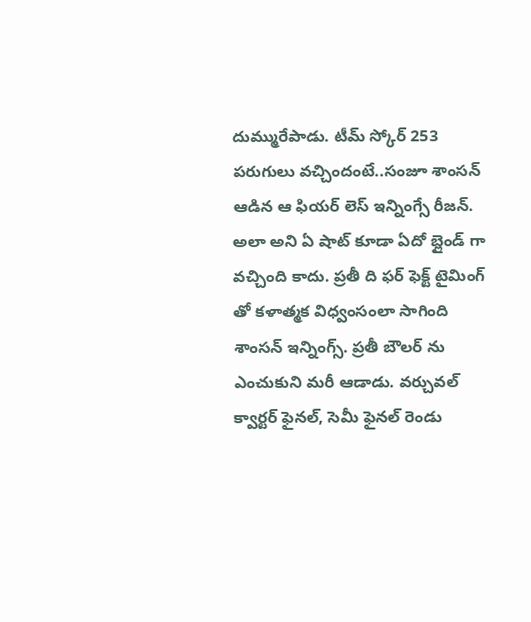దుమ్మురేపాడు. టీమ్ స్కోర్ 253 పరుగులు వచ్చిందంటే..సంజూ శాంసన్ ఆడిన ఆ ఫియర్ లెస్ ఇన్నింగ్సే రీజన్. అలా అని ఏ షాట్ కూడా ఏదో బ్లైండ్ గా వచ్చింది కాదు. ప్రతీ ది ఫర్ ఫెక్ట్ టైమింగ్ తో కళాత్మక విధ్వంసంలా సాగింది శాంసన్ ఇన్నింగ్స్. ప్రతీ బౌలర్ ను ఎంచుకుని మరీ ఆడాడు. వర్చువల్ క్వార్టర్ ఫైనల్, సెమీ ఫైనల్ రెండు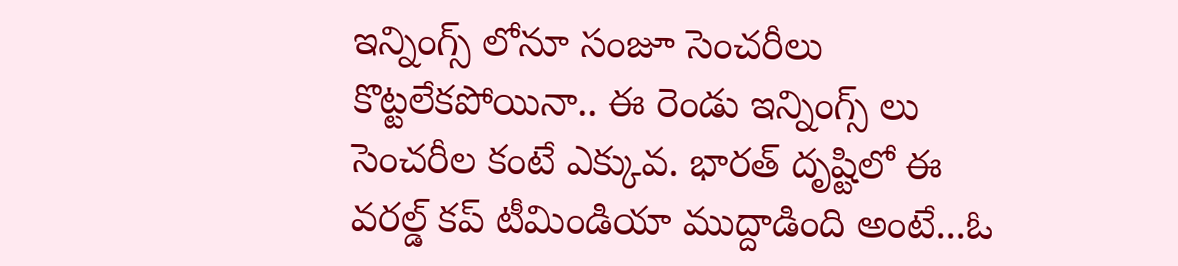ఇన్నింగ్స్ లోనూ సంజూ సెంచరీలు కొట్టలేకపోయినా.. ఈ రెండు ఇన్నింగ్స్ లు సెంచరీల కంటే ఎక్కువ. భారత్ దృష్టిలో ఈ వరల్డ్ కప్ టీమిండియా ముద్దాడింది అంటే...ఓ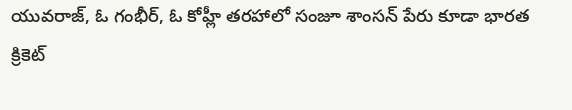యువరాజ్, ఓ గంభీర్, ఓ కోహ్లీ తరహాలో సంజూ శాంసన్ పేరు కూడా భారత క్రికెట్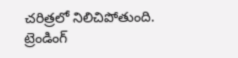చరిత్రలో నిలిచిపోతుంది.
ట్రెండింగ్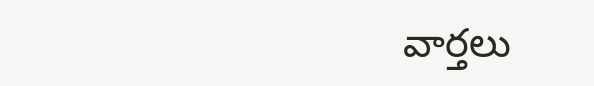వార్తలు